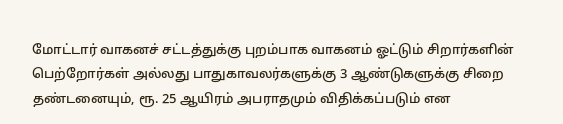மோட்டார் வாகனச் சட்டத்துக்கு புறம்பாக வாகனம் ஓட்டும் சிறார்களின் பெற்றோர்கள் அல்லது பாதுகாவலர்களுக்கு 3 ஆண்டுகளுக்கு சிறை தண்டனையும், ரூ. 25 ஆயிரம் அபராதமும் விதிக்கப்படும் என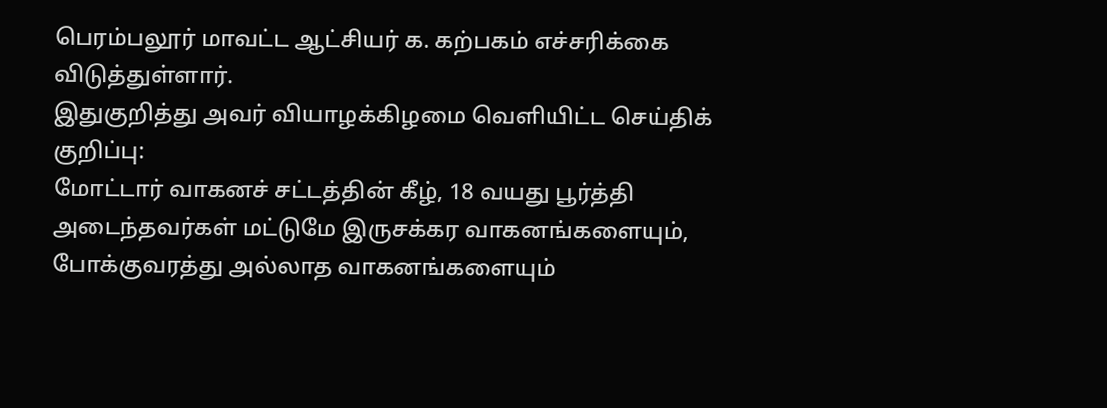பெரம்பலூர் மாவட்ட ஆட்சியர் க. கற்பகம் எச்சரிக்கை விடுத்துள்ளார்.
இதுகுறித்து அவர் வியாழக்கிழமை வெளியிட்ட செய்திக் குறிப்பு:
மோட்டார் வாகனச் சட்டத்தின் கீழ், 18 வயது பூர்த்தி அடைந்தவர்கள் மட்டுமே இருசக்கர வாகனங்களையும், போக்குவரத்து அல்லாத வாகனங்களையும்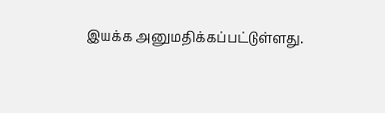இயக்க அனுமதிக்கப்பட்டுள்ளது.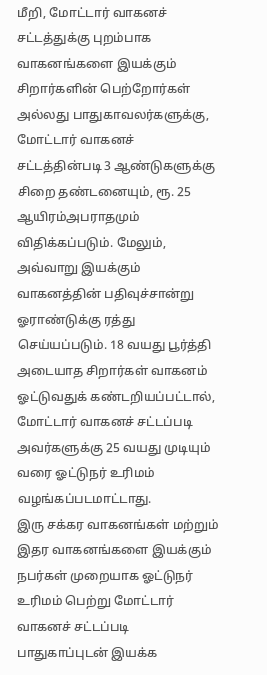மீறி, மோட்டார் வாகனச் சட்டத்துக்கு புறம்பாக வாகனங்களை இயக்கும் சிறார்களின் பெற்றோர்கள் அல்லது பாதுகாவலர்களுக்கு, மோட்டார் வாகனச் சட்டத்தின்படி 3 ஆண்டுகளுக்கு சிறை தண்டனையும், ரூ. 25 ஆயிரம்அபராதமும் விதிக்கப்படும். மேலும், அவ்வாறு இயக்கும் வாகனத்தின் பதிவுச்சான்று ஓராண்டுக்கு ரத்து செய்யப்படும். 18 வயது பூர்த்தி அடையாத சிறார்கள் வாகனம் ஓட்டுவதுக் கண்டறியப்பட்டால், மோட்டார் வாகனச் சட்டப்படி அவர்களுக்கு 25 வயது முடியும் வரை ஓட்டுநர் உரிமம் வழங்கப்படமாட்டாது.
இரு சக்கர வாகனங்கள் மற்றும் இதர வாகனங்களை இயக்கும் நபர்கள் முறையாக ஓட்டுநர் உரிமம் பெற்று மோட்டார் வாகனச் சட்டப்படி பாதுகாப்புடன் இயக்க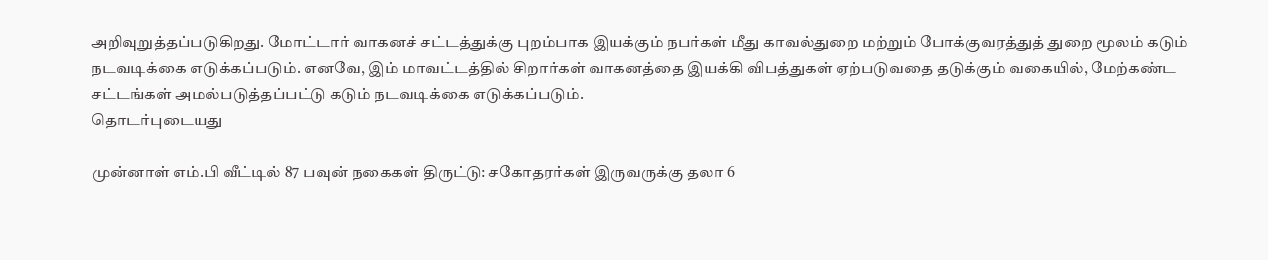அறிவுறுத்தப்படுகிறது. மோட்டார் வாகனச் சட்டத்துக்கு புறம்பாக இயக்கும் நபர்கள் மீது காவல்துறை மற்றும் போக்குவரத்துத் துறை மூலம் கடும் நடவடிக்கை எடுக்கப்படும். எனவே, இம் மாவட்டத்தில் சிறார்கள் வாகனத்தை இயக்கி விபத்துகள் ஏற்படுவதை தடுக்கும் வகையில், மேற்கண்ட சட்டங்கள் அமல்படுத்தப்பட்டு கடும் நடவடிக்கை எடுக்கப்படும்.
தொடர்புடையது

முன்னாள் எம்.பி வீட்டில் 87 பவுன் நகைகள் திருட்டு: சகோதரர்கள் இருவருக்கு தலா 6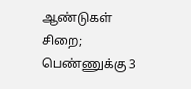ஆண்டுகள் சிறை; பெண்ணுக்கு 3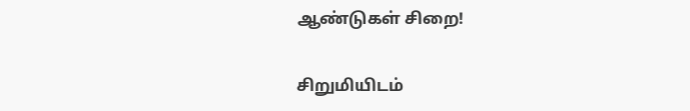ஆண்டுகள் சிறை!

சிறுமியிடம்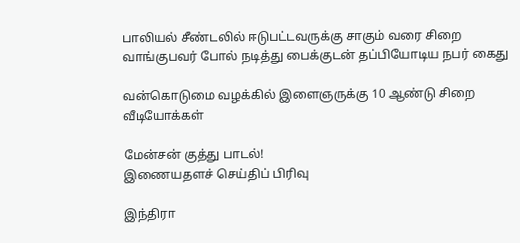பாலியல் சீண்டலில் ஈடுபட்டவருக்கு சாகும் வரை சிறை
வாங்குபவர் போல் நடித்து பைக்குடன் தப்பியோடிய நபர் கைது

வன்கொடுமை வழக்கில் இளைஞருக்கு 10 ஆண்டு சிறை
வீடியோக்கள்

மேன்சன் குத்து பாடல்!
இணையதளச் செய்திப் பிரிவு

இந்திரா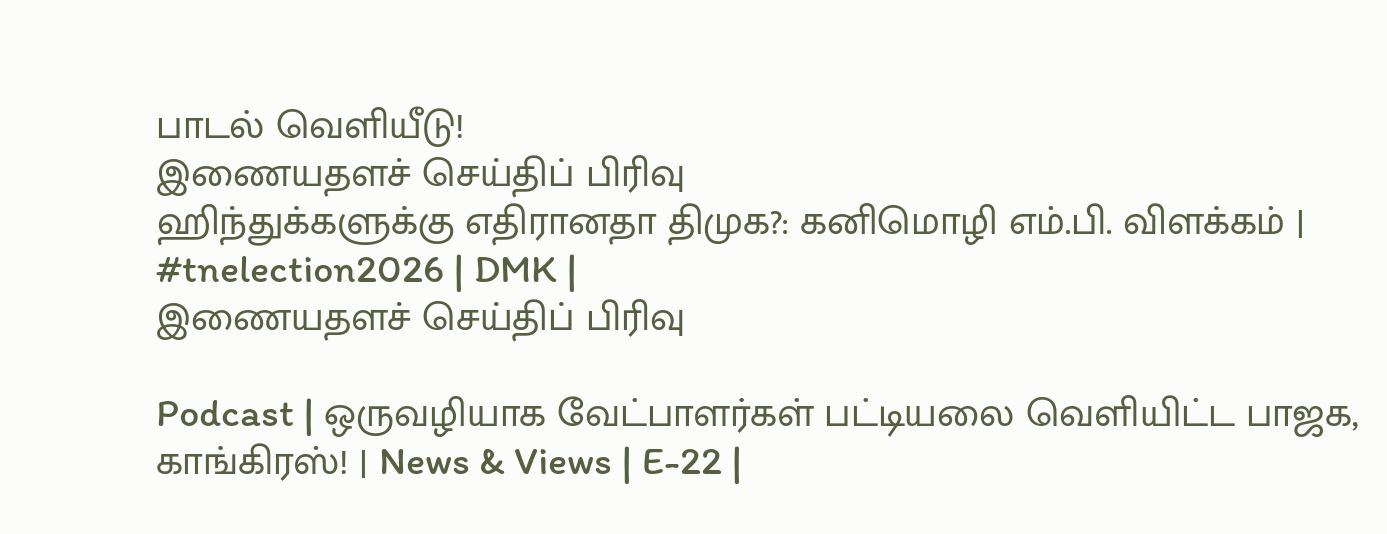பாடல் வெளியீடு!
இணையதளச் செய்திப் பிரிவு
ஹிந்துக்களுக்கு எதிரானதா திமுக?: கனிமொழி எம்.பி. விளக்கம் | #tnelection2026 | DMK |
இணையதளச் செய்திப் பிரிவு

Podcast | ஒருவழியாக வேட்பாளர்கள் பட்டியலை வெளியிட்ட பாஜக, காங்கிரஸ்! | News & Views | E-22 |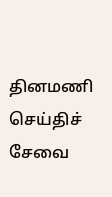தினமணி செய்திச் சேவை